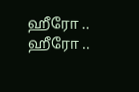ஹீரோ .. ஹீரோ ..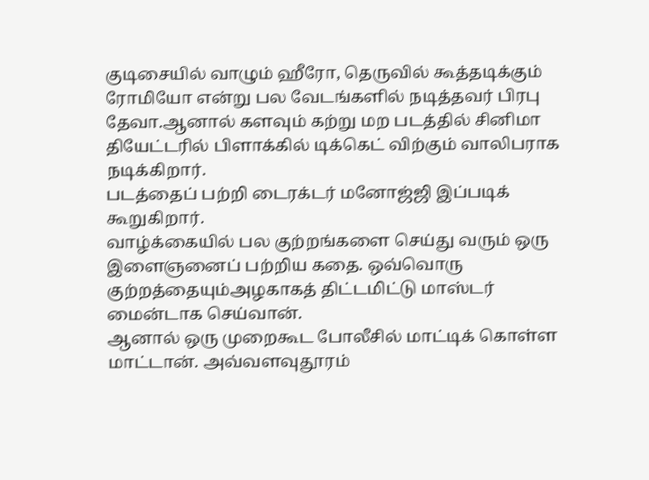குடிசையில் வாழும் ஹீரோ, தெருவில் கூத்தடிக்கும் ரோமியோ என்று பல வேடங்களில் நடித்தவர் பிரபு தேவா.ஆனால் களவும் கற்று மற படத்தில் சினிமா தியேட்டரில் பிளாக்கில் டிக்கெட் விற்கும் வாலிபராக நடிக்கிறார்.
படத்தைப் பற்றி டைரக்டர் மனோஜ்ஜி இப்படிக் கூறுகிறார்.
வாழ்க்கையில் பல குற்றங்களை செய்து வரும் ஒரு இளைஞனைப் பற்றிய கதை. ஒவ்வொரு குற்றத்தையும்அழகாகத் திட்டமிட்டு மாஸ்டர் மைன்டாக செய்வான்.
ஆனால் ஒரு முறைகூட போலீசில் மாட்டிக் கொள்ள மாட்டான். அவ்வளவுதூரம்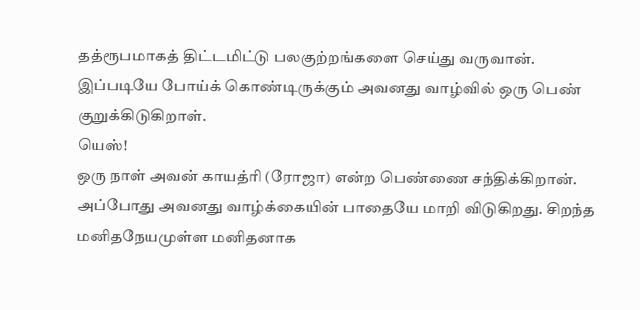தத்ரூபமாகத் திட்டமிட்டு பலகுற்றங்களை செய்து வருவான்.
இப்படியே போய்க் கொண்டிருக்கும் அவனது வாழ்வில் ஒரு பெண் குறுக்கிடுகிறாள்.
யெஸ்!
ஒரு நாள் அவன் காயத்ரி (ரோஜா) என்ற பெண்ணை சந்திக்கிறான்.
அப்போது அவனது வாழ்க்கையின் பாதையே மாறி விடுகிறது. சிறந்த மனிதநேயமுள்ள மனிதனாக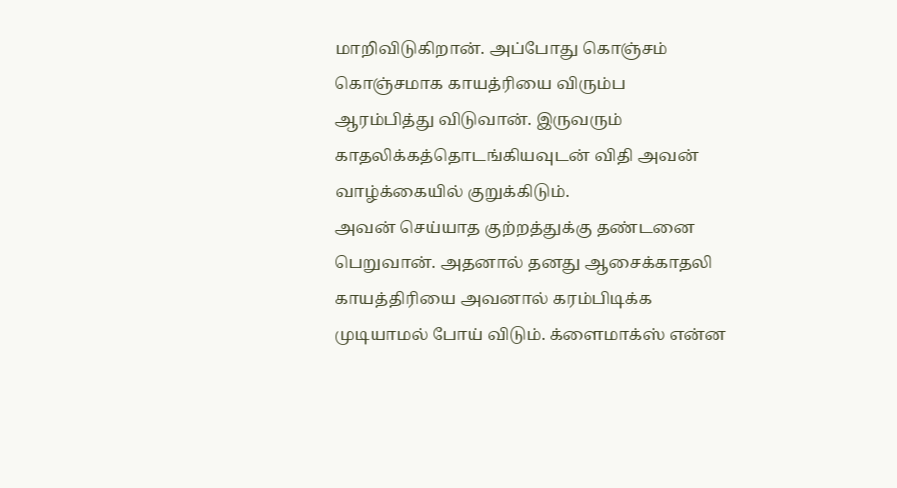மாறிவிடுகிறான். அப்போது கொஞ்சம் கொஞ்சமாக காயத்ரியை விரும்ப ஆரம்பித்து விடுவான். இருவரும் காதலிக்கத்தொடங்கியவுடன் விதி அவன் வாழ்க்கையில் குறுக்கிடும்.
அவன் செய்யாத குற்றத்துக்கு தண்டனை பெறுவான். அதனால் தனது ஆசைக்காதலி காயத்திரியை அவனால் கரம்பிடிக்க முடியாமல் போய் விடும். க்ளைமாக்ஸ் என்ன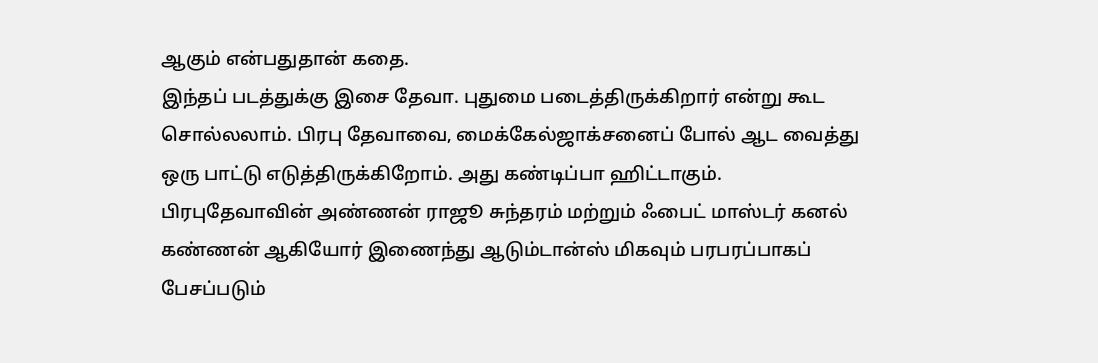ஆகும் என்பதுதான் கதை.
இந்தப் படத்துக்கு இசை தேவா. புதுமை படைத்திருக்கிறார் என்று கூட சொல்லலாம். பிரபு தேவாவை, மைக்கேல்ஜாக்சனைப் போல் ஆட வைத்து ஒரு பாட்டு எடுத்திருக்கிறோம். அது கண்டிப்பா ஹிட்டாகும்.
பிரபுதேவாவின் அண்ணன் ராஜூ சுந்தரம் மற்றும் ஃபைட் மாஸ்டர் கனல் கண்ணன் ஆகியோர் இணைந்து ஆடும்டான்ஸ் மிகவும் பரபரப்பாகப் பேசப்படும்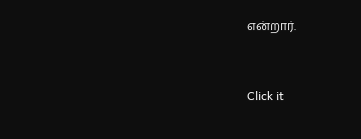என்றார்.


Click it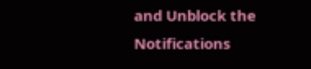and Unblock the Notifications